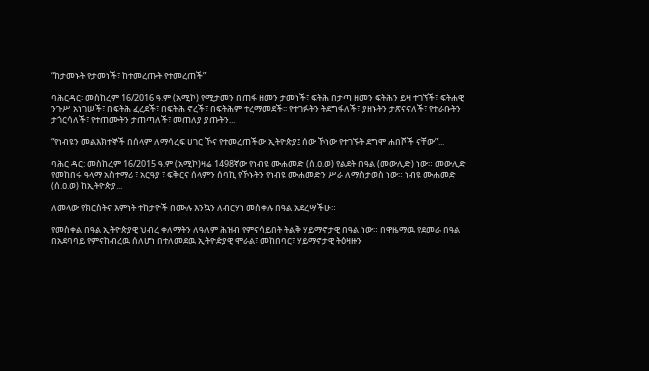“ከታመኑት የታመነች፣ ከተመረጡት የተመረጠች”

ባሕርዳር፡ መስከረም 16/2016 ዓ.ም (አሚኮ) የሚታመን በጠፋ ዘመን ታመነች፣ ፍትሕ በታጣ ዘመን ፍትሕን ይዛ ተገኘች፣ ፍትሐዊ ንጉሥ አነገሠች፣ በፍትሕ ፈረደች፣ በፍትሕ ኖረች፣ በፍትሕም ተረማመደች፡፡ የተገፉትን ትደግፋለች፣ ያዘኑትን ታጽናናለች፣ የተራቡትን ታጎርሳለች፣ የተጠሙትን ታጠጣለች፣ መጠለያ ያጡትን...

“የነብዩን መልእክተኞች በሰላም ለማሳረፍ ሀገር ኾና የተመረጠችው ኢትዮጵያ፤ ሰው ኾነው የተገኙት ደግሞ ሐበሾች ናቸው”...

ባሕር ዳር: መስከረም 16/2015 ዓ.ም (አሚኮ)ዛሬ 1498ኛው የነብዩ ሙሐመድ (ሰ.ዐ.ወ) የልደት በዓል (መውሊድ) ነው። መውሊድ የመከበሩ ዓላማ አስተማሪ ፣ አርዓያ ፣ ፍቅርና ሰላምን ሰባኪ የኾኑትን የነብዩ ሙሐመድን ሥራ ለማስታወስ ነው። ነብዩ ሙሐመድ (ሰ.ዐ.ወ) ከኢትዮጵያ...

ለመላው የክርስትና እምነት ተከታዮች በሙሉ እንኳን ለብርሃነ መስቀሉ በዓል አደረሣችሁ።

የመስቀል በዓል ኢትዮጵያዊ ህብረ ቀለማትን ለዓለም ሕዝብ የምናሳይበት ትልቅ ሃይማኖታዊ በዓል ነው። በዋዜማዉ የደመራ በዓል በአደባባይ የምናከብረዉ ሰለሆነ በተለመደዉ ኢትዮዽያዊ ሞራል፣ መከበባር፣ ሃይማኖታዊ ትዕዛዙን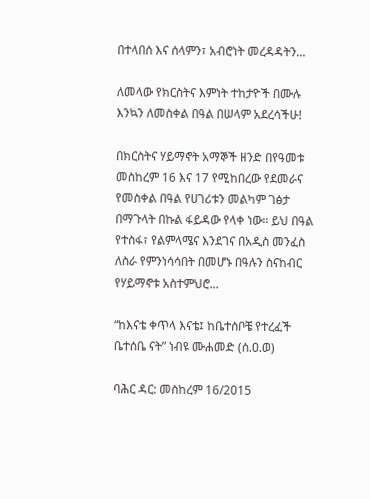በተላበሰ እና ሰላምን፣ አብሮነት መረዳዳትን...

ለመላው የክርስትና እምነት ተከታዮች በሙሉ እንኳን ለመስቀል በዓል በሠላም አደረሳችሁ!

በክርስትና ሃይማኖት አማኞች ዘንድ በየዓመቱ መስከረም 16 እና 17 የሚከበረው የደመራና የመስቀል በዓል የሀገሪቱን መልካም ገፅታ በማጉላት በኩል ፋይዳው የላቀ ነው። ይህ በዓል የተስፋ፣ የልምላሜና እንደገና በአዲስ መንፈስ ለስራ የምንነሳሳበት በመሆኑ በዓሉን ስናከብር የሃይማኖቱ አስተምህሮ...

“ከእናቴ ቀጥላ እናቴ፤ ከቤተሰቦቼ የተረፈች ቤተሰቤ ናት” ነብዩ ሙሐመድ (ሰ.ዐ.ወ)

ባሕር ዳር: መስከረም 16/2015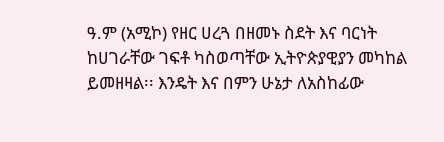ዓ.ም (አሚኮ) የዘር ሀረጓ በዘመኑ ስደት እና ባርነት ከሀገራቸው ገፍቶ ካስወጣቸው ኢትዮጵያዊያን መካከል ይመዘዛል፡፡ እንዴት እና በምን ሁኔታ ለአስከፊው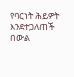የባርነት ሕይዎት እንደተጋለጠች በውል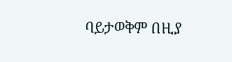ባይታወቅም በዚያ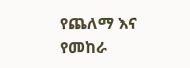የጨለማ እና የመከራ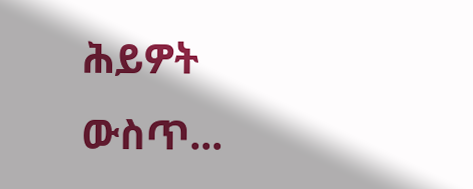ሕይዎት ውስጥ...